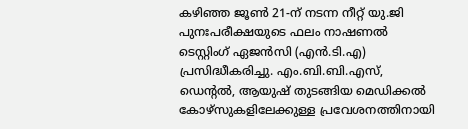കഴിഞ്ഞ ജൂൺ 21-ന് നടന്ന നീറ്റ് യു.ജി പുനഃപരീക്ഷയുടെ ഫലം നാഷണൽ ടെസ്റ്റിംഗ് ഏജൻസി (എൻ.ടി.എ) പ്രസിദ്ധീകരിച്ചു. എം.ബി.ബി.എസ്, ഡെന്റൽ, ആയുഷ് തുടങ്ങിയ മെഡിക്കൽ കോഴ്സുകളിലേക്കുള്ള പ്രവേശനത്തിനായി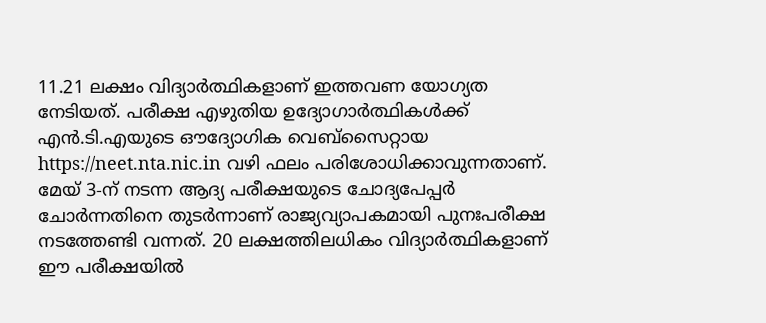11.21 ലക്ഷം വിദ്യാർത്ഥികളാണ് ഇത്തവണ യോഗ്യത നേടിയത്. പരീക്ഷ എഴുതിയ ഉദ്യോഗാർത്ഥികൾക്ക് എൻ.ടി.എയുടെ ഔദ്യോഗിക വെബ്സൈറ്റായ https://neet.nta.nic.in വഴി ഫലം പരിശോധിക്കാവുന്നതാണ്. മേയ് 3-ന് നടന്ന ആദ്യ പരീക്ഷയുടെ ചോദ്യപേപ്പർ ചോർന്നതിനെ തുടർന്നാണ് രാജ്യവ്യാപകമായി പുനഃപരീക്ഷ നടത്തേണ്ടി വന്നത്. 20 ലക്ഷത്തിലധികം വിദ്യാർത്ഥികളാണ് ഈ പരീക്ഷയിൽ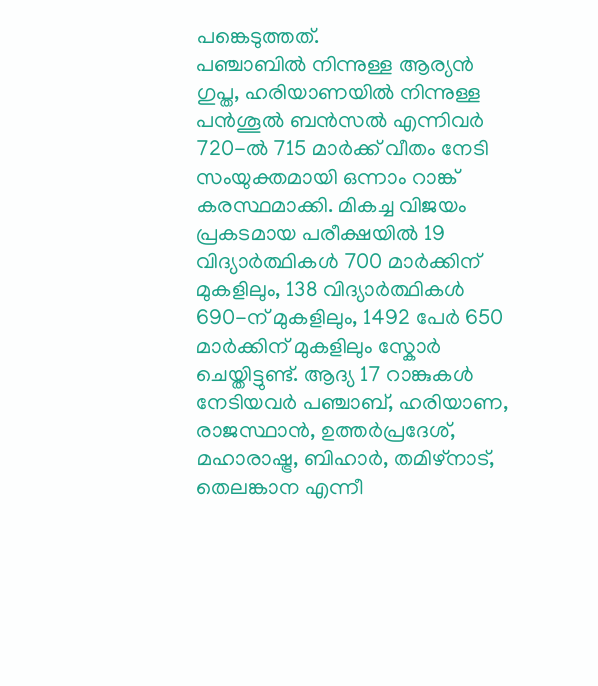പങ്കെടുത്തത്.
പഞ്ചാബിൽ നിന്നുള്ള ആര്യൻ ഗുപ്ത, ഹരിയാണയിൽ നിന്നുള്ള പൻശൂൽ ബൻസൽ എന്നിവർ 720-ൽ 715 മാർക്ക് വീതം നേടി സംയുക്തമായി ഒന്നാം റാങ്ക് കരസ്ഥമാക്കി. മികച്ച വിജയം പ്രകടമായ പരീക്ഷയിൽ 19 വിദ്യാർത്ഥികൾ 700 മാർക്കിന് മുകളിലും, 138 വിദ്യാർത്ഥികൾ 690-ന് മുകളിലും, 1492 പേർ 650 മാർക്കിന് മുകളിലും സ്കോർ ചെയ്തിട്ടുണ്ട്. ആദ്യ 17 റാങ്കുകൾ നേടിയവർ പഞ്ചാബ്, ഹരിയാണ, രാജസ്ഥാൻ, ഉത്തർപ്രദേശ്, മഹാരാഷ്ട്ര, ബിഹാർ, തമിഴ്നാട്, തെലങ്കാന എന്നീ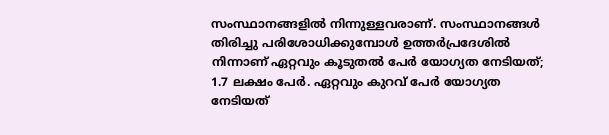സംസ്ഥാനങ്ങളിൽ നിന്നുള്ളവരാണ്. സംസ്ഥാനങ്ങൾ തിരിച്ചു പരിശോധിക്കുമ്പോൾ ഉത്തർപ്രദേശിൽ നിന്നാണ് ഏറ്റവും കൂടുതൽ പേർ യോഗ്യത നേടിയത്; 1.7 ലക്ഷം പേർ. ഏറ്റവും കുറവ് പേർ യോഗ്യത നേടിയത്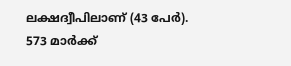ലക്ഷദ്വീപിലാണ് (43 പേർ). 573 മാർക്ക്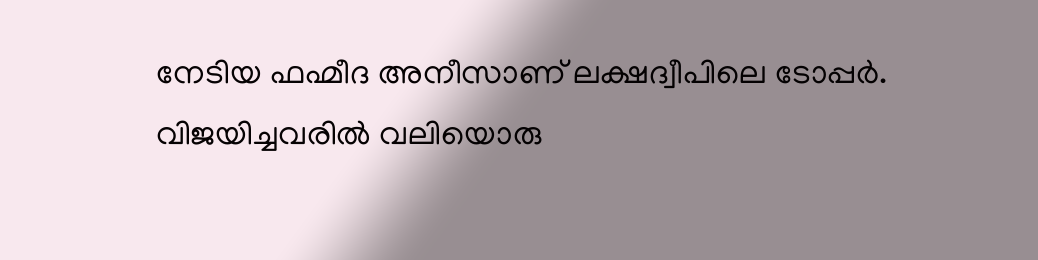നേടിയ ഫഹ്മീദ അനീസാണ് ലക്ഷദ്വീപിലെ ടോപ്പർ.
വിജയിച്ചവരിൽ വലിയൊരു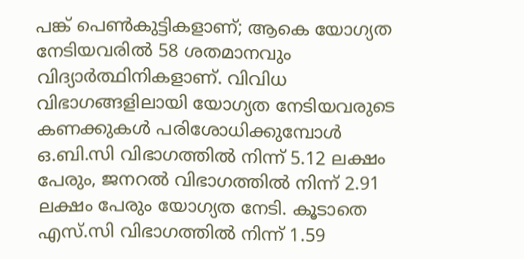പങ്ക് പെൺകുട്ടികളാണ്; ആകെ യോഗ്യത നേടിയവരിൽ 58 ശതമാനവും വിദ്യാർത്ഥിനികളാണ്. വിവിധ വിഭാഗങ്ങളിലായി യോഗ്യത നേടിയവരുടെ കണക്കുകൾ പരിശോധിക്കുമ്പോൾ ഒ.ബി.സി വിഭാഗത്തിൽ നിന്ന് 5.12 ലക്ഷം പേരും, ജനറൽ വിഭാഗത്തിൽ നിന്ന് 2.91 ലക്ഷം പേരും യോഗ്യത നേടി. കൂടാതെ എസ്.സി വിഭാഗത്തിൽ നിന്ന് 1.59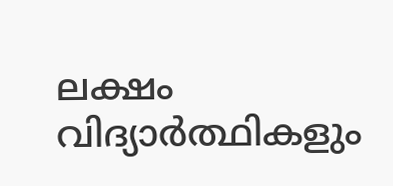ലക്ഷം വിദ്യാർത്ഥികളും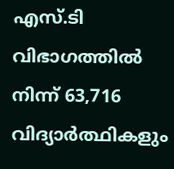എസ്.ടി വിഭാഗത്തിൽ നിന്ന് 63,716 വിദ്യാർത്ഥികളും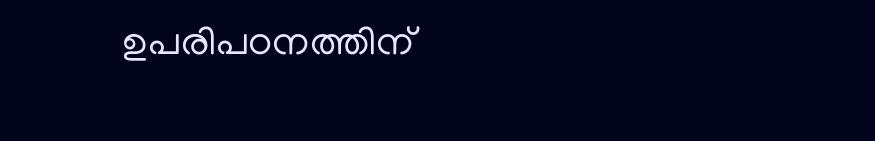ഉപരിപഠനത്തിന്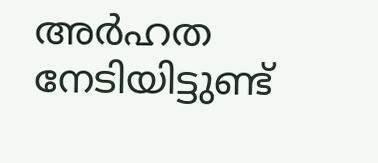അർഹത നേടിയിട്ടുണ്ട്